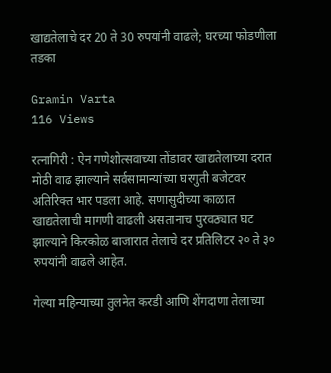खाद्यतेलाचे दर 20 ते 30 रुपयांनी वाढले; घरच्या फोडणीला तडका

Gramin Varta
116 Views

रत्नागिरी : ऐन गणेशोत्सवाच्या तोंडावर खाद्यतेलाच्या दरात मोठी वाढ झाल्याने सर्वसामान्यांच्या घरगुती बजेटवर अतिरिक्त भार पडला आहे. सणासुदीच्या काळात खाद्यतेलाची मागणी वाढली असतानाच पुरवठ्यात घट झाल्याने किरकोळ बाजारात तेलाचे दर प्रतिलिटर २० ते ३० रुपयांनी वाढले आहेत.

गेल्या महिन्याच्या तुलनेत करडी आणि शेंगदाणा तेलाच्या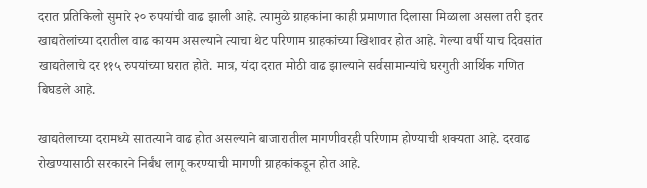दरात प्रतिकिलो सुमारे २० रुपयांची वाढ झाली आहे. त्यामुळे ग्राहकांना काही प्रमाणात दिलासा मिळाला असला तरी इतर खाद्यतेलांच्या दरातील वाढ कायम असल्याने त्याचा थेट परिणाम ग्राहकांच्या खिशावर होत आहे. गेल्या वर्षी याच दिवसांत खाद्यतेलाचे दर ११५ रुपयांच्या घरात होते. मात्र, यंदा दरात मोठी वाढ झाल्याने सर्वसामान्यांचे घरगुती आर्थिक गणित बिघडले आहे.

खाद्यतेलाच्या दरामध्ये सातत्याने वाढ होत असल्याने बाजारातील मागणीवरही परिणाम होण्याची शक्यता आहे. दरवाढ रोखण्यासाठी सरकारने निर्बंध लागू करण्याची मागणी ग्राहकांकडून होत आहे.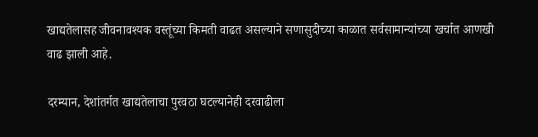खाद्यतेलासह जीवनावश्यक वस्तूंच्या किमती वाढत असल्याने सणासुदीच्या काळात सर्वसामान्यांच्या खर्चात आणखी वाढ झाली आहे.

दरम्यान, देशांतर्गत खाद्यतेलाचा पुरवठा घटल्यानेही दरवाढीला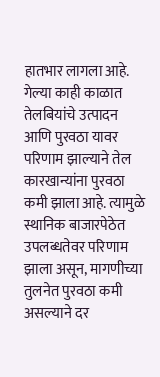हातभार लागला आहे. गेल्या काही काळात तेलबियांचे उत्पादन आणि पुरवठा यावर परिणाम झाल्याने तेल कारखान्यांना पुरवठा कमी झाला आहे. त्यामुळे स्थानिक बाजारपेठेत उपलब्धतेवर परिणाम झाला असून, मागणीच्या तुलनेत पुरवठा कमी असल्याने दर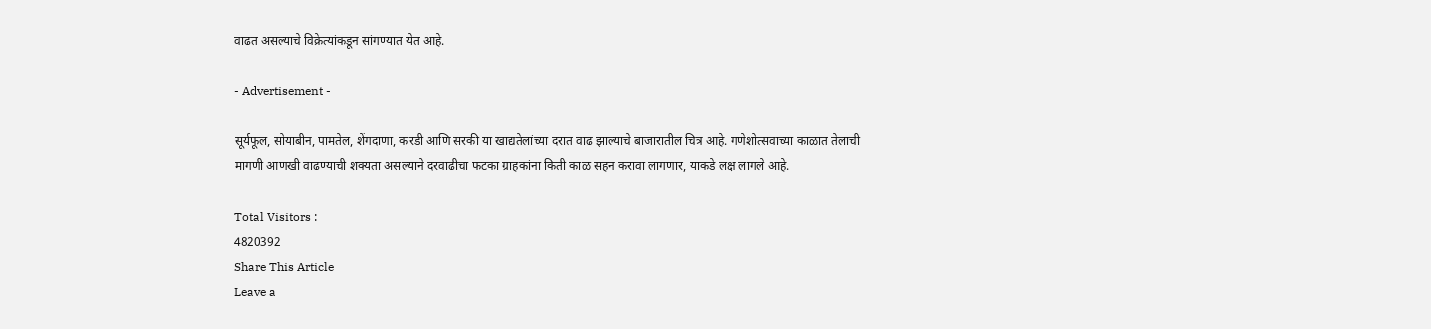वाढत असल्याचे विक्रेत्यांकडून सांगण्यात येत आहे.

- Advertisement -

सूर्यफूल, सोयाबीन, पामतेल, शेंगदाणा, करडी आणि सरकी या खाद्यतेलांच्या दरात वाढ झाल्याचे बाजारातील चित्र आहे. गणेशोत्सवाच्या काळात तेलाची मागणी आणखी वाढण्याची शक्यता असल्याने दरवाढीचा फटका ग्राहकांना किती काळ सहन करावा लागणार, याकडे लक्ष लागले आहे.

Total Visitors :
4820392
Share This Article
Leave a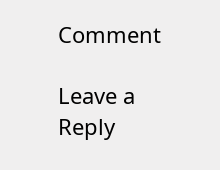Comment

Leave a Reply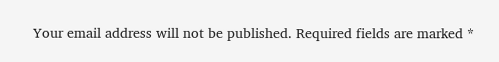Your email address will not be published. Required fields are marked *